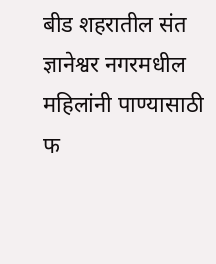बीड शहरातील संत ज्ञानेश्वर नगरमधील महिलांनी पाण्यासाठी फ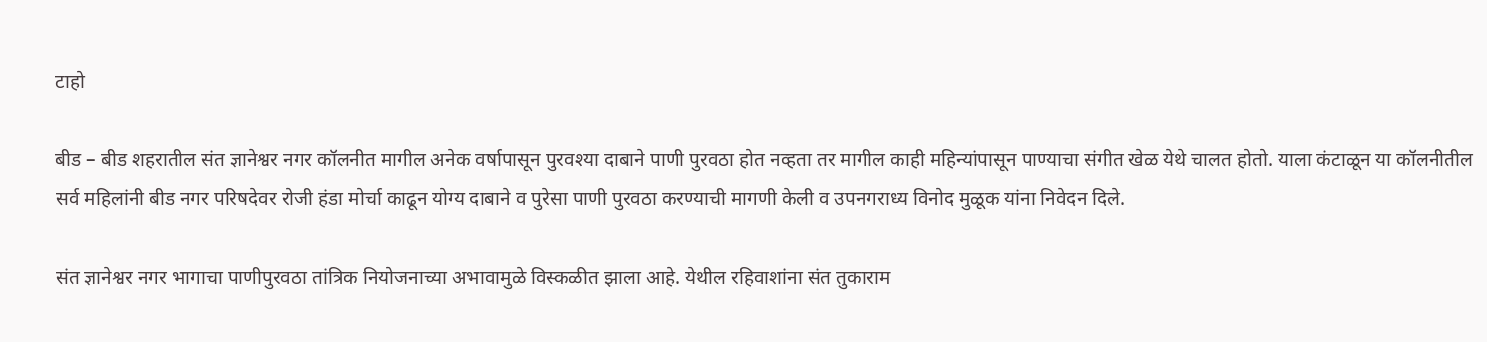टाहो

बीड – बीड शहरातील संत ज्ञानेश्वर नगर कॉलनीत मागील अनेक वर्षापासून पुरवश्या दाबाने पाणी पुरवठा होत नव्हता तर मागील काही महिन्यांपासून पाण्याचा संगीत खेळ येथे चालत होतो. याला कंटाळून या कॉलनीतील सर्व महिलांनी बीड नगर परिषदेवर रोजी हंडा मोर्चा काढून योग्य दाबाने व पुरेसा पाणी पुरवठा करण्याची मागणी केली व उपनगराध्य विनोद मुळूक यांना निवेदन दिले.

संत ज्ञानेश्वर नगर भागाचा पाणीपुरवठा तांत्रिक नियोजनाच्या अभावामुळे विस्कळीत झाला आहे. येथील रहिवाशांना संत तुकाराम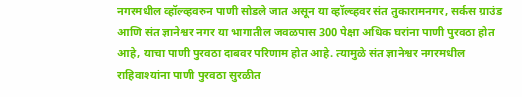नगरमधील व्हॉल्व्हवरुन पाणी सोडले जात असून या व्हॉल्व्हवर संत तुकारामनगर, सर्कस ग्राउंड आणि संत ज्ञानेश्वर नगर या भागातील जवळपास 300 पेक्षा अधिक घरांना पाणी पुरवठा होत आहे, याचा पाणी पुरवठा दाबवर परिणाम होत आहे. त्यामुळे संत ज्ञानेश्वर नगरमधील राहिवाश्यांना पाणी पुरवठा सुरळीत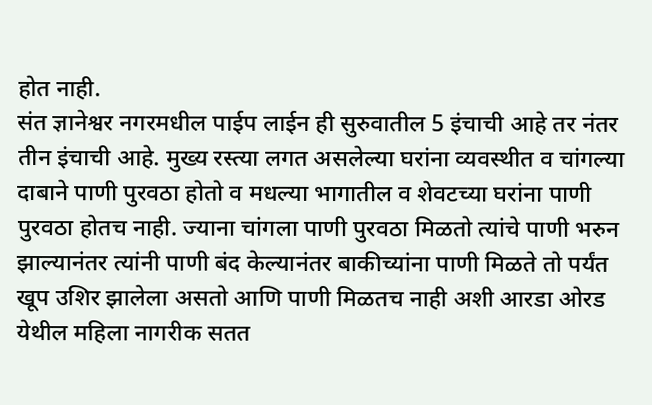होत नाही.
संत ज्ञानेश्वर नगरमधील पाईप लाईन ही सुरुवातील 5 इंचाची आहे तर नंतर तीन इंचाची आहे. मुख्य रस्त्या लगत असलेल्या घरांना व्यवस्थीत व चांगल्या दाबाने पाणी पुरवठा होतो व मधल्या भागातील व शेवटच्या घरांना पाणी पुरवठा होतच नाही. ज्याना चांगला पाणी पुरवठा मिळतो त्यांचे पाणी भरुन झाल्यानंतर त्यांनी पाणी बंद केल्यानंतर बाकीच्यांना पाणी मिळते तो पर्यंत खूप उशिर झालेला असतो आणि पाणी मिळतच नाही अशी आरडा ओरड येथील महिला नागरीक सतत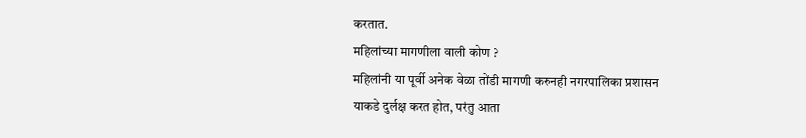करतात.
महिलांच्या मागणीला वाली कोण ?
महिलांनी या पूर्वी अनेक वेळा तोंडी मागणी करुनही नगरपालिका प्रशासन याकडे दुर्लक्ष करत होत, परंतु आता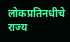लोकप्रतिनधीचे राज्य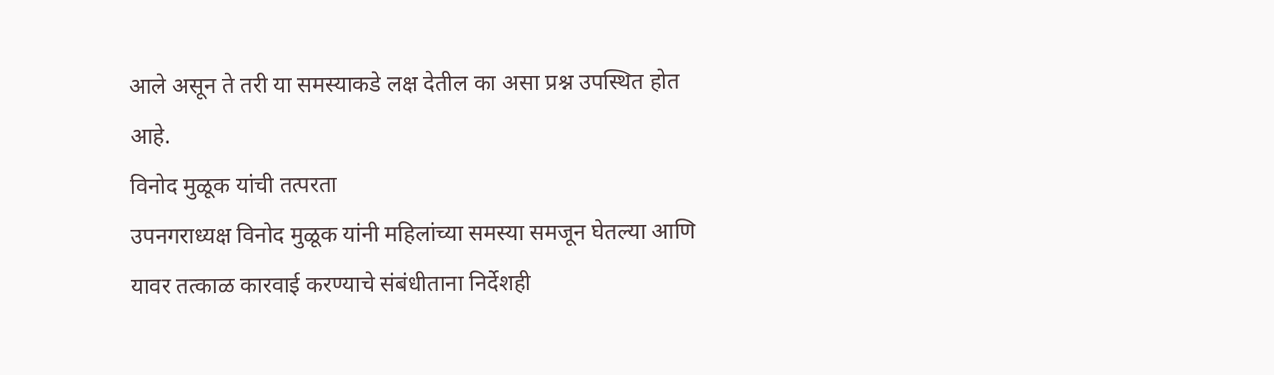आले असून ते तरी या समस्याकडे लक्ष देतील का असा प्रश्न उपस्थित होत आहे.
विनोद मुळूक यांची तत्परता
उपनगराध्यक्ष विनोद मुळूक यांनी महिलांच्या समस्या समजून घेतल्या आणि यावर तत्काळ कारवाई करण्याचे संबंधीताना निर्देशही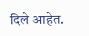दिले आहेत.